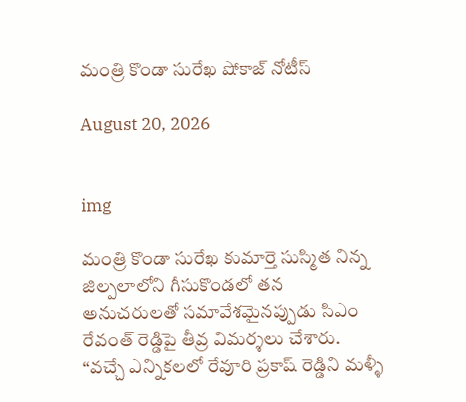మంత్రి కొండా సురేఖ షోకాజ్ నోటీస్

August 20, 2026


img

మంత్రి కొండా సురేఖ కుమార్తె సుస్మిత నిన్న జిల్పలాలోని గీసుకొండలో తన అనుచరులతో సమావేశమైనప్పుడు సిఎం రేవంత్ రెడ్డిపై తీవ్ర విమర్శలు చేశారు. “వచ్చే ఎన్నికలలో రేవూరి ప్రకాష్ రెడ్డిని మళ్ళీ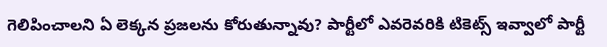గెలిపించాలని ఏ లెక్కన ప్రజలను కోరుతున్నావు? పార్టీలో ఎవరెవరికి టికెట్స్ ఇవ్వాలో పార్టీ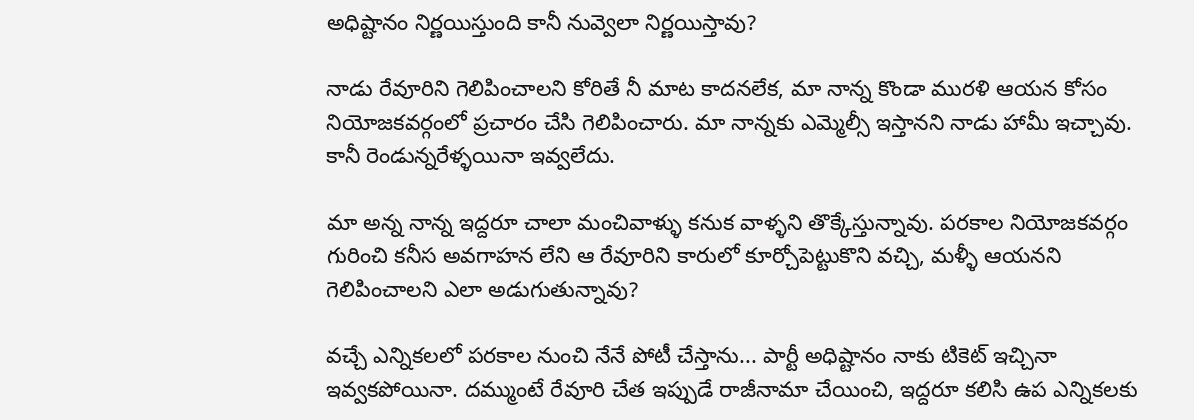అధిష్టానం నిర్ణయిస్తుంది కానీ నువ్వెలా నిర్ణయిస్తావు?

నాడు రేవూరిని గెలిపించాలని కోరితే నీ మాట కాదనలేక, మా నాన్న కొండా మురళి ఆయన కోసం నియోజకవర్గంలో ప్రచారం చేసి గెలిపించారు. మా నాన్నకు ఎమ్మెల్సీ ఇస్తానని నాడు హామీ ఇచ్చావు. కానీ రెండున్నరేళ్ళయినా ఇవ్వలేదు.

మా అన్న నాన్న ఇద్దరూ చాలా మంచివాళ్ళు కనుక వాళ్ళని తొక్కేస్తున్నావు. పరకాల నియోజకవర్గం గురించి కనీస అవగాహన లేని ఆ రేవూరిని కారులో కూర్చోపెట్టుకొని వచ్చి, మళ్ళీ ఆయనని గెలిపించాలని ఎలా అడుగుతున్నావు?

వచ్చే ఎన్నికలలో పరకాల నుంచి నేనే పోటీ చేస్తాను... పార్టీ అధిష్టానం నాకు టికెట్ ఇచ్చినా ఇవ్వకపోయినా. దమ్ముంటే రేవూరి చేత ఇప్పుడే రాజీనామా చేయించి, ఇద్దరూ కలిసి ఉప ఎన్నికలకు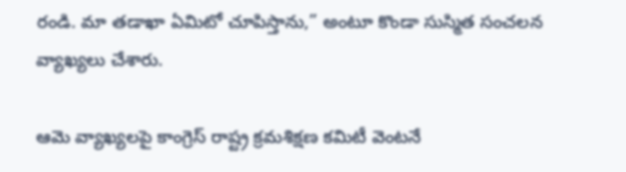రండి. మా తడాఖా ఏమిటో చూపిస్తాను,” అంటూ కొండా సుస్మిత సంచలన వ్యాఖ్యలు చేశారు.

ఆమె వ్యాఖ్యలపై కాంగ్రెస్‌ రాష్ట్ర క్రమశిక్షణ కమిటీ వెంటనే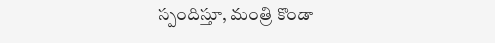స్పందిస్తూ, మంత్రి కొండా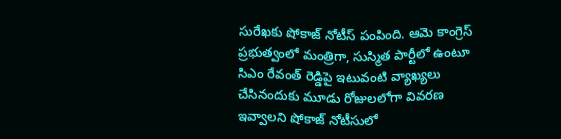సురేఖకు షోకాజ్ నోటీస్ పంపింది. ఆమె కాంగ్రెస్‌ ప్రభుత్వంలో మంత్రిగా, సుస్మిత పార్టీలో ఉంటూ సిఎం రేవంత్ రెడ్డిపై ఇటువంటి వ్యాఖ్యలు చేసినందుకు మూడు రోజులలోగా వివరణ ఇవ్వాలని షోకాజ్ నోటీసులో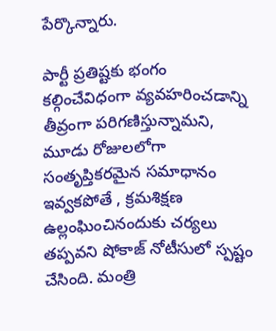పేర్కొన్నారు.

పార్టీ ప్రతిష్టకు భంగం కల్గించేవిధంగా వ్యవహరించడాన్ని తీవ్రంగా పరిగణిస్తున్నామని, మూడు రోజులలోగా సంతృప్తికరమైన సమాధానం ఇవ్వకపోతే , క్రమశిక్షణ ఉల్లంఘించినందుకు చర్యలు తప్పవని షోకాజ్ నోటీసులో స్పష్టం చేసింది. మంత్రి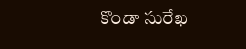కొండా సురేఖ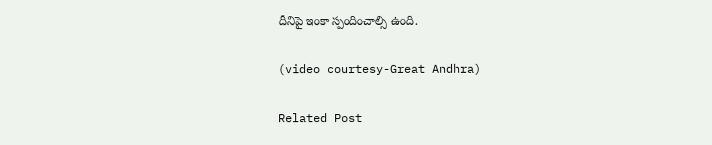దీనిపై ఇంకా స్పందించాల్సి ఉంది.

(video courtesy-Great Andhra)

Related Post